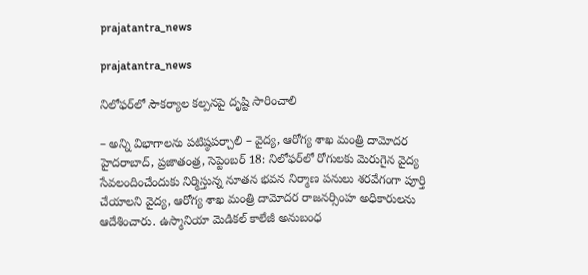prajatantra_news

prajatantra_news

నిలోఫర్‌లో సౌకర్యాల కల్పనపై దృష్టి సారించాలి

– అన్ని విభాగాలను పటిష్ఠపర్చాలి – వైద్య, ఆరోగ్య శాఖ మంత్రి దామోదర హైదరాబాద్‌, ప్రజాతంత్ర, సెప్టెంబర్‌ 18: నిలోఫర్‌లో రోగులకు మెరుగైన వైద్య సేవలందించేందుకు నిర్మిస్తున్న నూతన భవన నిర్మాణ పనులు శరవేగంగా పూర్తి చేయాలని వైద్య, ఆరోగ్య శాఖ మంత్రి దామోదర రాజనర్సింహ అధికారులను ఆదేశించారు. ఉస్మానియా మెడికల్‌ కాలేజీ అనుబంధ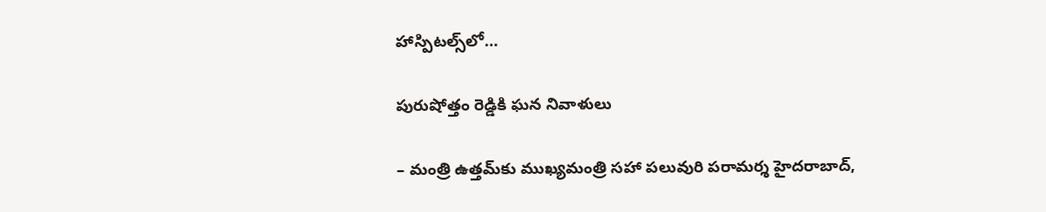హాస్పిటల్స్‌లో…

పురుషోత్తం రెడ్డికి ఘన నివాళులు

– మంత్రి ఉత్తమ్‌కు ముఖ్యమంత్రి సహా పలువురి పరామర్శ హైదరాబాద్‌,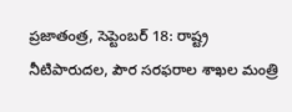ప్రజాతంత్ర, సెప్టెంబర్‌ 18: రాష్ట్ర నీటిపారుదల, పౌర సరఫరాల శాఖల మంత్రి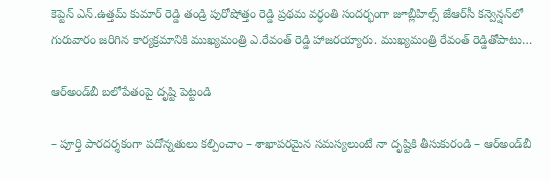కెప్టెన్‌ ఎన్‌.ఉత్తమ్‌ కుమార్‌ రెడ్డి తండ్రి పురోషోత్తం రెడ్డి ప్రథమ వర్ధంతి సందర్భంగా జూబ్లీహిల్స్‌ జేఆర్‌సీ కన్వెన్షన్‌లో గురువారం జరిగిన కార్యక్రమానికి ముఖ్యమంత్రి ఎ.రేవంత్‌ రెడ్డి హాజరయ్యారు. ముఖ్యమంత్రి రేవంత్‌ రెడ్డితోపాటు…

ఆర్‌అండ్‌బీ బలోపేతంపై దృష్టి పెట్టండి

– పూర్తి పారదర్శకంగా పదోన్నతులు కల్పించాం – శాఖాపరమైన సమస్యలుంటే నా దృష్టికి తీసుకురండి – ఆర్‌అండ్‌బీ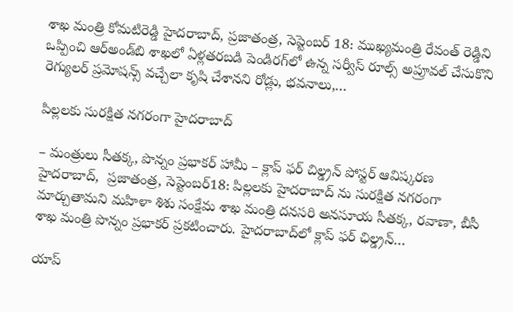శాఖ మంత్రి కోమటిరెడ్డి హైదరాబాద్‌, ప్రజాతంత్ర, సెప్టెంబర్‌ 18: ముఖ్యమంత్రి రేవంత్‌ రెడ్డిని ఒప్పించి ఆర్‌అండ్‌బి శాఖలో ఏళ్లతరబడి పెండిరగ్‌లో ఉన్న సర్వీస్‌ రూల్స్‌ అప్రూవల్‌ చేసుకొని రెగ్యులర్‌ ప్రమోషన్స్‌ వచ్చేలా కృషి చేశానని రోడ్లు, భవనాలు,…

పిల్ల‌ల‌కు సుర‌క్షిత న‌గ‌రంగా హైద‌రాబాద్‌

– మంత్రులు సీత‌క్క‌, పొన్నం ప్ర‌భాక‌ర్ హామీ – క్లాప్ ఫర్ చిల్డ్రన్ పోస్టర్ ఆవిష్క‌ర‌ణ‌ హైదరాబాద్,  ప్ర‌జాతంత్ర‌, సెప్టెంబర్18: పిల్లలకు హైదరాబాద్ ను సురక్షిత నగరంగా మార్చుతామని మహిళా శిశు సంక్షేమ శాఖ మంత్రి దనసరి అనసూయ సీతక్క, రవాణా, బీసీ శాఖ మంత్రి పొన్నం ప్రభాకర్ ప్రకటించారు. హైదరాబాద్‌లో క్లాప్ ఫ‌ర్ ఛిల్డ్ర‌న్…

యాప్‌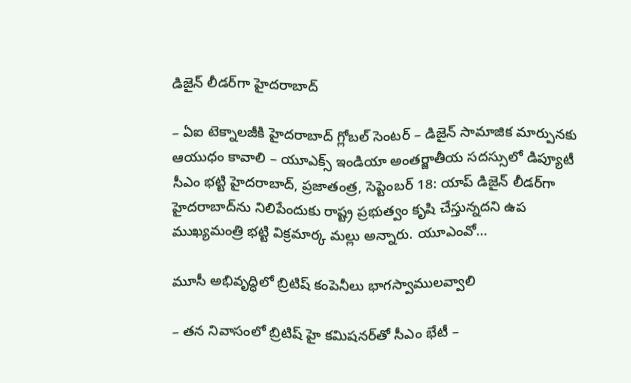డిజైన్‌ లీడర్‌గా హైదరాబాద్‌

– ఏఐ టెక్నాలజీకి హైదరాబాద్‌ గ్లోబల్‌ సెంటర్‌ – డిజైన్‌ సామాజిక మార్పునకు ఆయుధం కావాలి – యూఎక్స్‌ ఇండియా అంతర్జాతీయ సదస్సులో డిప్యూటీ సీఎం భట్టి హైదరాబాద్‌, ప్రజాతంత్ర, సెప్టెంబర్‌ 18: యాప్‌ డిజైన్‌ లీడర్‌గా హైదరాబాద్‌ను నిలిపేందుకు రాష్ట్ర ప్రభుత్వం కృషి చేస్తున్నదని ఉప ముఖ్యమంత్రి భట్టి విక్రమార్క మల్లు అన్నారు. యూఎంవో…

మూసీ అభివృద్ధిలో బ్రిటిష్‌ కంపెనీలు భాగస్వాములవ్వాలి

– తన నివాసంలో బ్రిటిష్‌ హై కమిషనర్‌తో సీఎం భేటీ –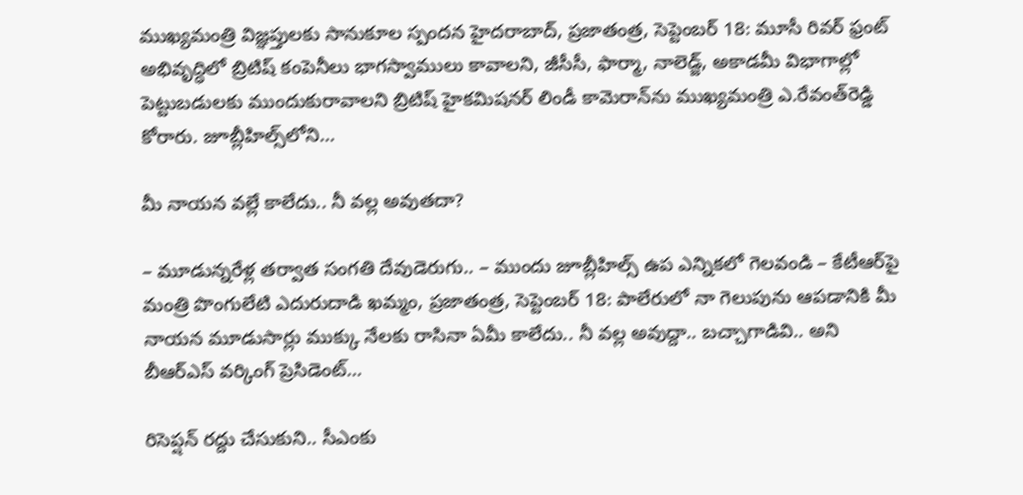ముఖ్యమంత్రి విజ్ఞప్తులకు సానుకూల స్పందన హైదరాబాద్‌, ప్రజాతంత్ర, సెప్టెంబర్‌ 18: మూసీ రివర్‌ ఫ్రంట్‌ అభివృద్ధిలో బ్రిటిష్‌ కంపెనీలు భాగస్వాములు కావాలని, జీసీసీ, ఫార్మా, నాలెడ్జ్‌, అకాడమీ విభాగాల్లో పెట్టుబడులకు ముందుకురావాలని బ్రిటిష్‌ హైకమిషనర్‌ లిండీ కామెరాన్‌ను ముఖ్యమంత్రి ఎ.రేవంత్‌రెడ్డి కోరారు. జూబ్లీహిల్స్‌లోని…

మీ నాయన వల్లే కాలేదు.. నీ వల్ల అవుతదా?

– మూడున్నరేళ్ల తర్వాత సంగతి దేవుడెరుగు.. – ముందు జూబ్లీహిల్స్‌ ఉప ఎన్నికలో గెలవండి – కేటీఆర్‌పై మంత్రి పొంగులేటి ఎదురుదాడి ఖమ్మం, ప్రజాతంత్ర, సెప్టెంబర్‌ 18: పాలేరులో నా గెలుపును ఆపడానికి మీ నాయన మూడుసార్లు ముక్కు నేలకు రాసినా ఏమీ కాలేదు.. నీ వల్ల అవుద్దా.. బచ్చాగాడివి.. అని బీఆర్‌ఎస్‌ వర్కింగ్‌ ప్రెసిడెంట్‌…

రిసెప్షన్‌ రద్దు చేసుకుని.. సీఎంకు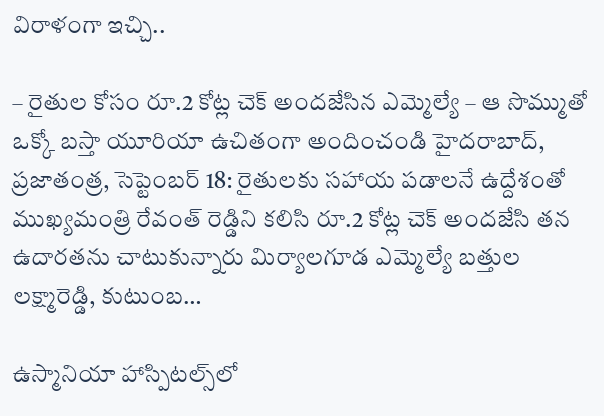విరాళంగా ఇచ్చి..

– రైతుల కోసం రూ.2 కోట్ల చెక్‌ అందజేసిన ఎమ్మెల్యే – ఆ సొమ్ముతో ఒక్కో బస్తా యూరియా ఉచితంగా అందించండి హైదరాబాద్‌, ప్రజాతంత్ర, సెప్టెంబర్‌ 18: రైతులకు సహాయ పడాలనే ఉద్దేశంతో ముఖ్యమంత్రి రేవంత్‌ రెడ్డిని కలిసి రూ.2 కోట్ల చెక్‌ అందజేసి తన ఉదారతను చాటుకున్నారు మిర్యాలగూడ ఎమ్మెల్యే బత్తుల లక్ష్మారెడ్డి, కుటుంబ…

ఉస్మానియా హాస్పిటల్స్‌లో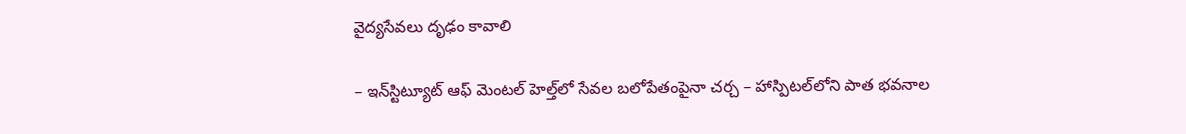వైద్యసేవలు దృఢం కావాలి

– ఇన్‌స్టిట్యూట్‌ ఆఫ్‌ మెంటల్‌ హెల్త్‌లో సేవల బలోపేతంపైనా చర్చ – హాస్పిటల్‌లోని పాత భవనాల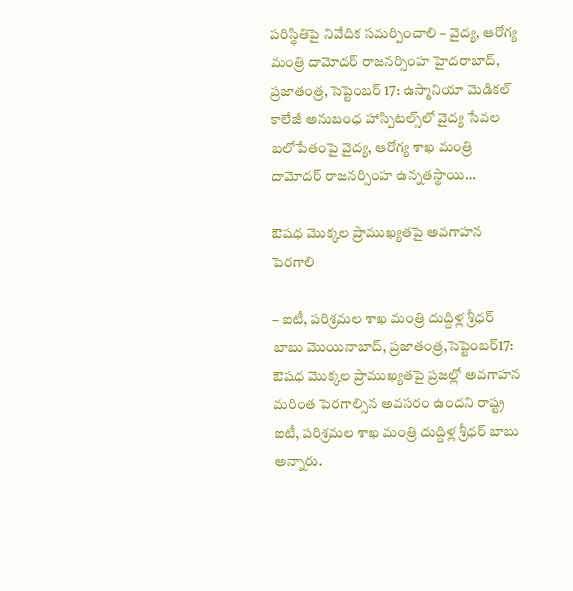పరిస్థితిపై నివేదిక సమర్పించాలి – వైద్య, ఆరోగ్య మంత్రి దామోదర్‌ రాజనర్సింహ హైదరాబాద్‌, ప్రజాతంత్ర, సెప్టెంబర్‌ 17: ఉస్మానియా మెడికల్‌ కాలేజీ అనుబంధ హాస్పిటల్స్‌లో వైద్య సేవల బలోపేతంపై వైద్య, ఆరోగ్య శాఖ మంత్రి దామోదర్‌ రాజనర్సింహ ఉన్నతస్థాయి…

ఔషధ మొక్కల ప్రాముఖ్యతపై అవగాహన పెరగాలి

– ఐటీ, పరిశ్రమల శాఖ మంత్రి దుద్దిళ్ల శ్రీధర్‌ బాబు మొయినాబాద్‌, ప్రజాతంత్ర,సెప్టెంబర్‌17: ఔషధ మొక్కల ప్రాముఖ్యతపై ప్రజల్లో అవగాహన మరింత పెరగాల్సిన అవసరం ఉందని రాష్ట్ర ఐటీ, పరిశ్రమల శాఖ మంత్రి దుద్దిళ్ల శ్రీధర్‌ బాబు అన్నారు.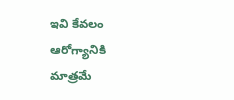ఇవి కేవలం ఆరోగ్యానికి మాత్రమే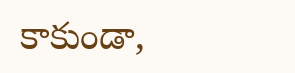కాకుండా,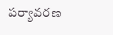పర్యావరణ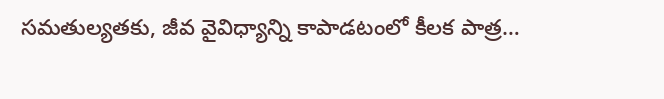సమతుల్యతకు, జీవ వైవిధ్యాన్ని కాపాడటంలో కీలక పాత్ర…